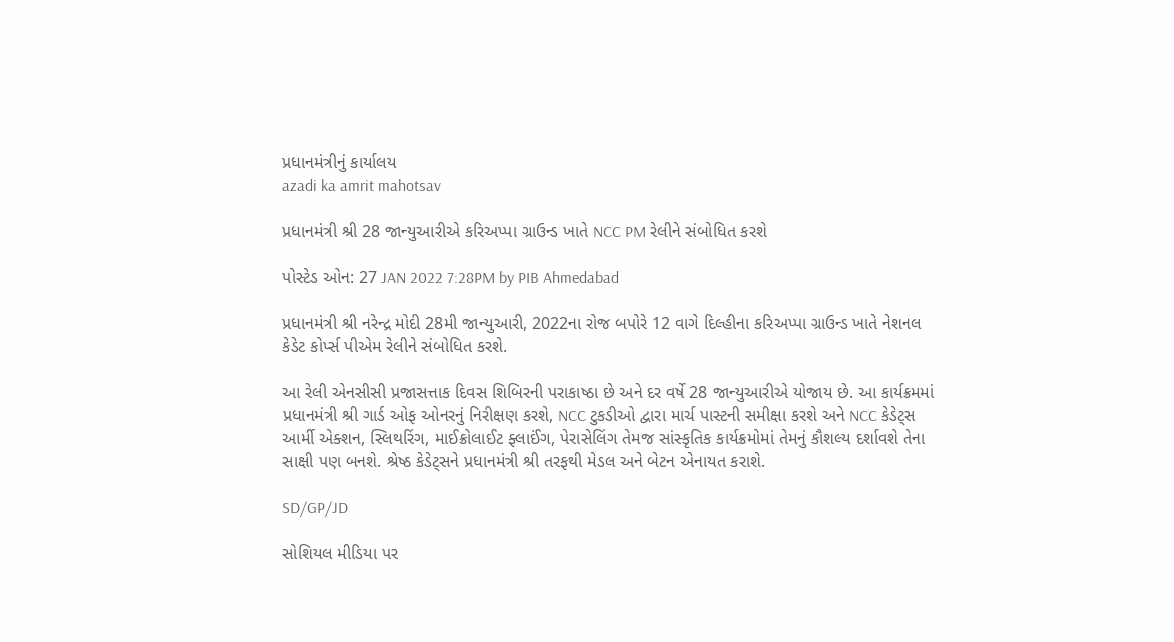પ્રધાનમંત્રીનું કાર્યાલય
azadi ka amrit mahotsav

પ્રધાનમંત્રી શ્રી 28 જાન્યુઆરીએ કરિઅપ્પા ગ્રાઉન્ડ ખાતે NCC PM રેલીને સંબોધિત કરશે

પોસ્ટેડ ઓન: 27 JAN 2022 7:28PM by PIB Ahmedabad

પ્રધાનમંત્રી શ્રી નરેન્દ્ર મોદી 28મી જાન્યુઆરી, 2022ના રોજ બપોરે 12 વાગે દિલ્હીના કરિઅપ્પા ગ્રાઉન્ડ ખાતે નેશનલ કેડેટ કોર્પ્સ પીએમ રેલીને સંબોધિત કરશે.

આ રેલી એનસીસી પ્રજાસત્તાક દિવસ શિબિરની પરાકાષ્ઠા છે અને દર વર્ષે 28 જાન્યુઆરીએ યોજાય છે. આ કાર્યક્રમમાં પ્રધાનમંત્રી શ્રી ગાર્ડ ઓફ ઓનરનું નિરીક્ષણ કરશે, NCC ટુકડીઓ દ્વારા માર્ચ પાસ્ટની સમીક્ષા કરશે અને NCC કેડેટ્સ આર્મી એક્શન, સ્લિથરિંગ, માઈક્રોલાઈટ ફ્લાઈંગ, પેરાસેલિંગ તેમજ સાંસ્કૃતિક કાર્યક્રમોમાં તેમનું કૌશલ્ય દર્શાવશે તેના સાક્ષી પણ બનશે. શ્રેષ્ઠ કેડેટ્સને પ્રધાનમંત્રી શ્રી તરફથી મેડલ અને બેટન એનાયત કરાશે.

SD/GP/JD

સોશિયલ મીડિયા પર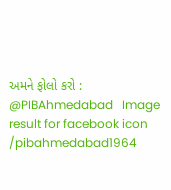અમને ફોલો કરો :  @PIBAhmedabad   Image result for facebook icon /pibahmedabad1964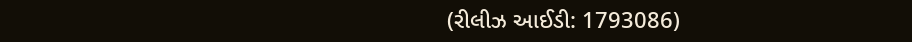(રીલીઝ આઈડી: 1793086)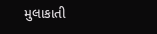મુલાકાતી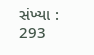સંખ્યા : 293